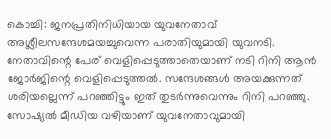കൊച്ചി: ജനപ്രതിനിധിയായ യുവനേതാവ് അശ്ലീലസന്ദേശമയച്ചുവെന്ന പരാതിയുമായി യുവനടി. നേതാവിന്റെ പേര് വെളിപ്പെടുത്താതെയാണ് നടി റിനി ആൻ ജോർജിന്റെ വെളിപ്പെടുത്തൽ. സന്ദേശങ്ങൾ അയക്കുന്നത് ശരിയല്ലെന്ന് പറഞ്ഞിട്ടും ഇത് തുടർന്നുവെന്നും റിനി പറഞ്ഞു.
സോഷ്യൽ മീഡിയ വഴിയാണ് യുവനേതാവുമായി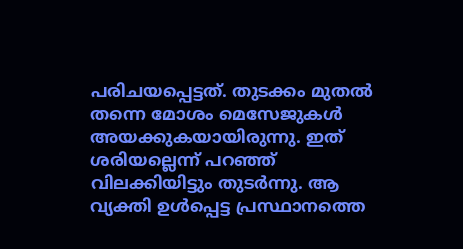പരിചയപ്പെട്ടത്. തുടക്കം മുതൽ തന്നെ മോശം മെസേജുകൾ അയക്കുകയായിരുന്നു. ഇത് ശരിയല്ലെന്ന് പറഞ്ഞ് വിലക്കിയിട്ടും തുടർന്നു. ആ വ്യക്തി ഉൾപ്പെട്ട പ്രസ്ഥാനത്തെ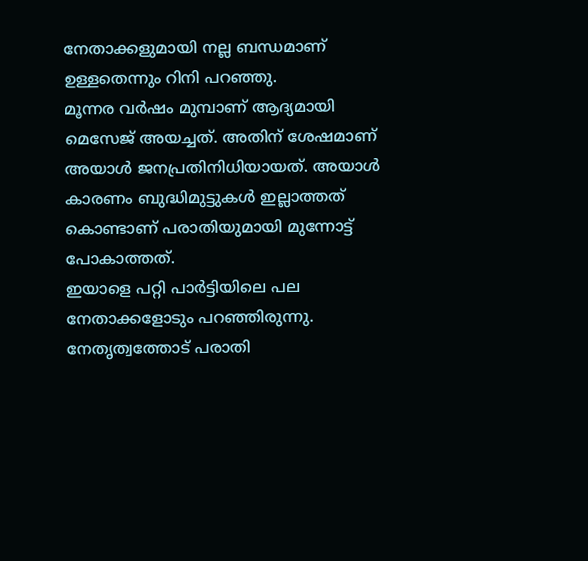നേതാക്കളുമായി നല്ല ബന്ധമാണ് ഉള്ളതെന്നും റിനി പറഞ്ഞു.
മൂന്നര വർഷം മുമ്പാണ് ആദ്യമായി മെസേജ് അയച്ചത്. അതിന് ശേഷമാണ് അയാൾ ജനപ്രതിനിധിയായത്. അയാൾ കാരണം ബുദ്ധിമുട്ടുകൾ ഇല്ലാത്തത് കൊണ്ടാണ് പരാതിയുമായി മുന്നോട്ട് പോകാത്തത്.
ഇയാളെ പറ്റി പാർട്ടിയിലെ പല നേതാക്കളോടും പറഞ്ഞിരുന്നു. നേതൃത്വത്തോട് പരാതി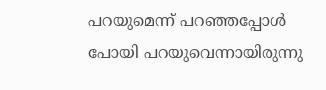പറയുമെന്ന് പറഞ്ഞപ്പോൾ പോയി പറയുവെന്നായിരുന്നു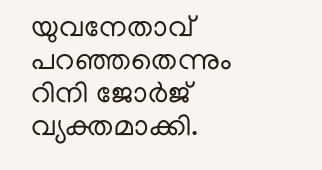യുവനേതാവ് പറഞ്ഞതെന്നും റിനി ജോർജ് വ്യക്തമാക്കി.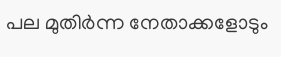പല മുതിർന്ന നേതാക്കളോടും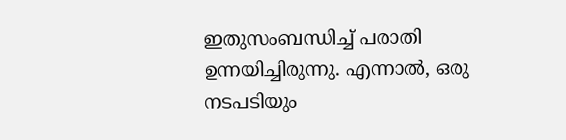ഇതുസംബന്ധിച്ച് പരാതി ഉന്നയിച്ചിരുന്നു. എന്നാൽ, ഒരു നടപടിയും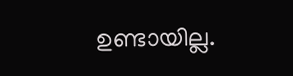ഉണ്ടായില്ല.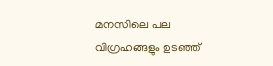മനസിലെ പല വിഗ്രഹങ്ങളും ഉടഞ്ഞ്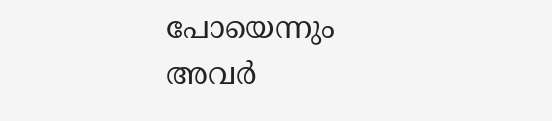പോയെന്നും അവർ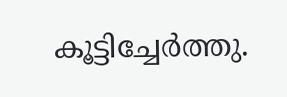കൂട്ടിച്ചേർത്തു.